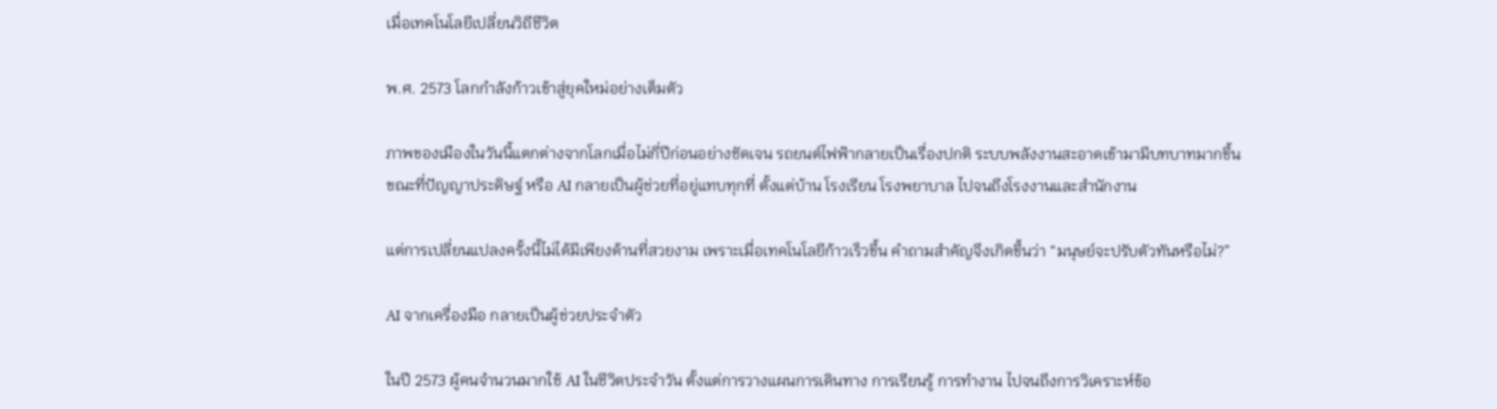เมื่อเทคโนโลยีเปลี่ยนวิถีชีวิต

พ.ศ. 2573 โลกกำลังก้าวเข้าสู่ยุคใหม่อย่างเต็มตัว

ภาพของเมืองในวันนี้แตกต่างจากโลกเมื่อไม่กี่ปีก่อนอย่างชัดเจน รถยนต์ไฟฟ้ากลายเป็นเรื่องปกติ ระบบพลังงานสะอาดเข้ามามีบทบาทมากขึ้น ขณะที่ปัญญาประดิษฐ์ หรือ AI กลายเป็นผู้ช่วยที่อยู่แทบทุกที่ ตั้งแต่บ้าน โรงเรียน โรงพยาบาล ไปจนถึงโรงงานและสำนักงาน

แต่การเปลี่ยนแปลงครั้งนี้ไม่ได้มีเพียงด้านที่สวยงาม เพราะเมื่อเทคโนโลยีก้าวเร็วขึ้น คำถามสำคัญจึงเกิดขึ้นว่า “มนุษย์จะปรับตัวทันหรือไม่?”

AI จากเครื่องมือ กลายเป็นผู้ช่วยประจำตัว

ในปี 2573 ผู้คนจำนวนมากใช้ AI ในชีวิตประจำวัน ตั้งแต่การวางแผนการเดินทาง การเรียนรู้ การทำงาน ไปจนถึงการวิเคราะห์ข้อ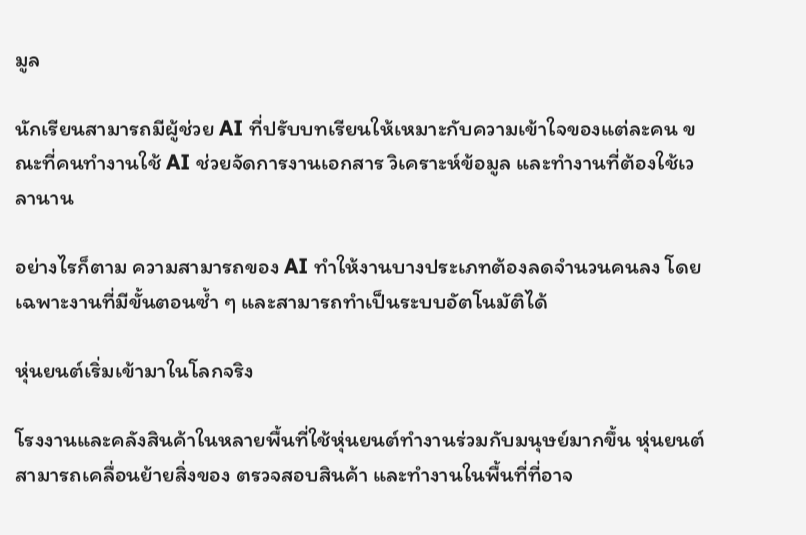มูล

นักเรียนสามารถมีผู้ช่วย AI ที่ปรับบทเรียนให้เหมาะกับความเข้าใจของแต่ละคน ขณะที่คนทำงานใช้ AI ช่วยจัดการงานเอกสาร วิเคราะห์ข้อมูล และทำงานที่ต้องใช้เวลานาน

อย่างไรก็ตาม ความสามารถของ AI ทำให้งานบางประเภทต้องลดจำนวนคนลง โดยเฉพาะงานที่มีขั้นตอนซ้ำ ๆ และสามารถทำเป็นระบบอัตโนมัติได้

หุ่นยนต์เริ่มเข้ามาในโลกจริง

โรงงานและคลังสินค้าในหลายพื้นที่ใช้หุ่นยนต์ทำงานร่วมกับมนุษย์มากขึ้น หุ่นยนต์สามารถเคลื่อนย้ายสิ่งของ ตรวจสอบสินค้า และทำงานในพื้นที่ที่อาจ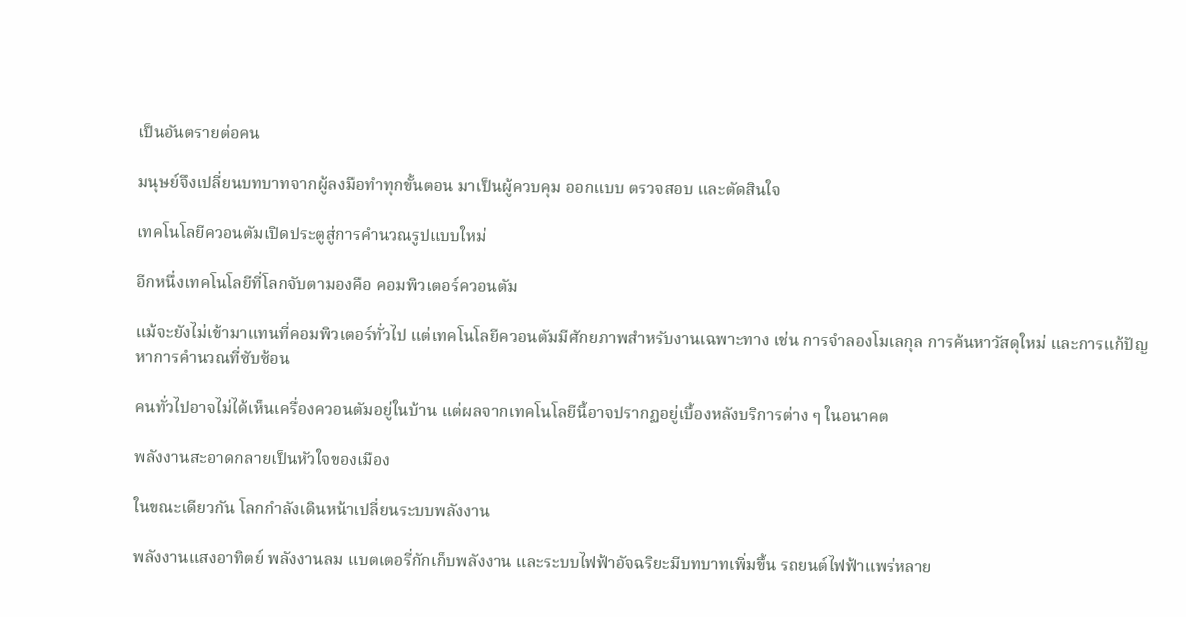เป็นอันตรายต่อคน

มนุษย์จึงเปลี่ยนบทบาทจากผู้ลงมือทำทุกขั้นตอน มาเป็นผู้ควบคุม ออกแบบ ตรวจสอบ และตัดสินใจ

เทคโนโลยีควอนตัมเปิดประตูสู่การคำนวณรูปแบบใหม่

อีกหนึ่งเทคโนโลยีที่โลกจับตามองคือ คอมพิวเตอร์ควอนตัม

แม้จะยังไม่เข้ามาแทนที่คอมพิวเตอร์ทั่วไป แต่เทคโนโลยีควอนตัมมีศักยภาพสำหรับงานเฉพาะทาง เช่น การจำลองโมเลกุล การค้นหาวัสดุใหม่ และการแก้ปัญหาการคำนวณที่ซับซ้อน

คนทั่วไปอาจไม่ได้เห็นเครื่องควอนตัมอยู่ในบ้าน แต่ผลจากเทคโนโลยีนี้อาจปรากฏอยู่เบื้องหลังบริการต่าง ๆ ในอนาคต

พลังงานสะอาดกลายเป็นหัวใจของเมือง

ในขณะเดียวกัน โลกกำลังเดินหน้าเปลี่ยนระบบพลังงาน

พลังงานแสงอาทิตย์ พลังงานลม แบตเตอรี่กักเก็บพลังงาน และระบบไฟฟ้าอัจฉริยะมีบทบาทเพิ่มขึ้น รถยนต์ไฟฟ้าแพร่หลาย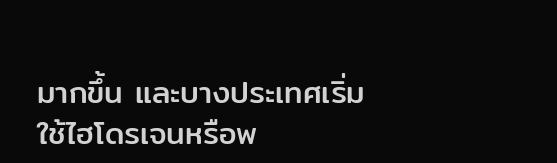มากขึ้น และบางประเทศเริ่มใช้ไฮโดรเจนหรือพ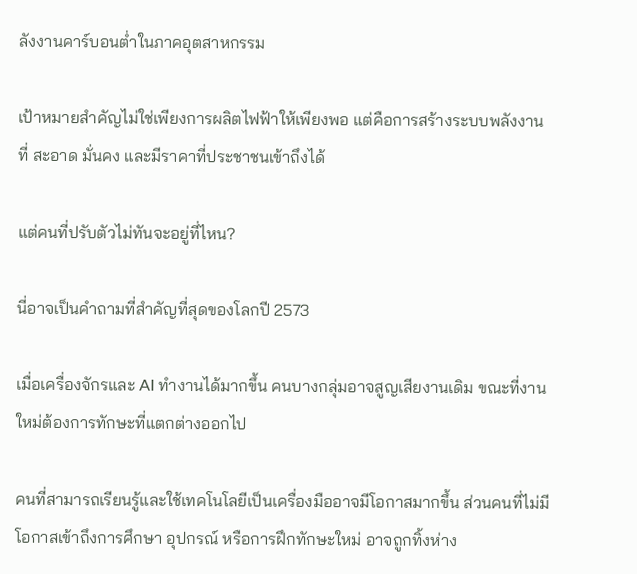ลังงานคาร์บอนต่ำในภาคอุตสาหกรรม

เป้าหมายสำคัญไม่ใช่เพียงการผลิตไฟฟ้าให้เพียงพอ แต่คือการสร้างระบบพลังงานที่ สะอาด มั่นคง และมีราคาที่ประชาชนเข้าถึงได้

แต่คนที่ปรับตัวไม่ทันจะอยู่ที่ไหน?

นี่อาจเป็นคำถามที่สำคัญที่สุดของโลกปี 2573

เมื่อเครื่องจักรและ AI ทำงานได้มากขึ้น คนบางกลุ่มอาจสูญเสียงานเดิม ขณะที่งานใหม่ต้องการทักษะที่แตกต่างออกไป

คนที่สามารถเรียนรู้และใช้เทคโนโลยีเป็นเครื่องมืออาจมีโอกาสมากขึ้น ส่วนคนที่ไม่มีโอกาสเข้าถึงการศึกษา อุปกรณ์ หรือการฝึกทักษะใหม่ อาจถูกทิ้งห่าง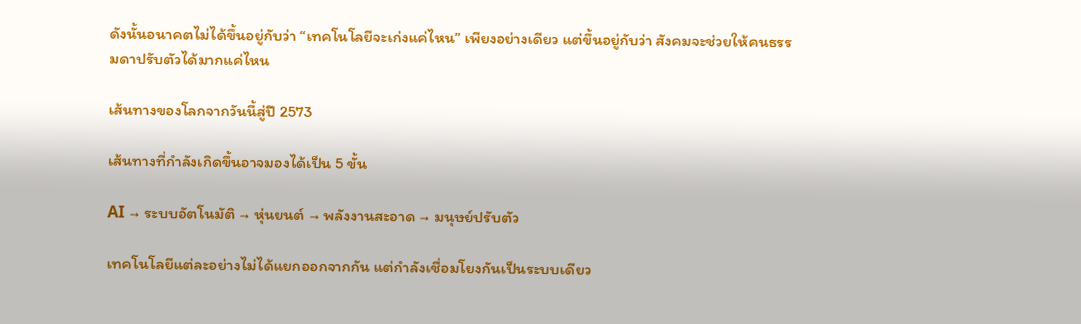ดังนั้นอนาคตไม่ได้ขึ้นอยู่กับว่า “เทคโนโลยีจะเก่งแค่ไหน” เพียงอย่างเดียว แต่ขึ้นอยู่กับว่า สังคมจะช่วยให้คนธรรมดาปรับตัวได้มากแค่ไหน

เส้นทางของโลกจากวันนี้สู่ปี 2573

เส้นทางที่กำลังเกิดขึ้นอาจมองได้เป็น 5 ขั้น

AI → ระบบอัตโนมัติ → หุ่นยนต์ → พลังงานสะอาด → มนุษย์ปรับตัว

เทคโนโลยีแต่ละอย่างไม่ได้แยกออกจากกัน แต่กำลังเชื่อมโยงกันเป็นระบบเดียว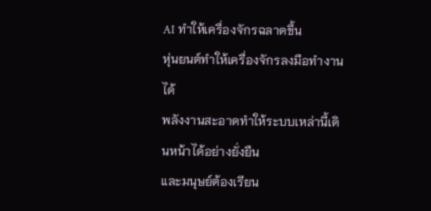AI ทำให้เครื่องจักรฉลาดขึ้น
หุ่นยนต์ทำให้เครื่องจักรลงมือทำงานได้
พลังงานสะอาดทำให้ระบบเหล่านี้เดินหน้าได้อย่างยั่งยืน
และมนุษย์ต้องเรียน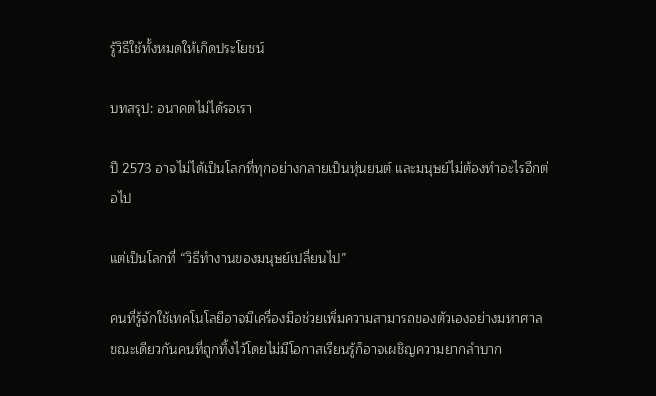รู้วิธีใช้ทั้งหมดให้เกิดประโยชน์

บทสรุป: อนาคตไม่ได้รอเรา

ปี 2573 อาจไม่ได้เป็นโลกที่ทุกอย่างกลายเป็นหุ่นยนต์ และมนุษย์ไม่ต้องทำอะไรอีกต่อไป

แต่เป็นโลกที่ “วิธีทำงานของมนุษย์เปลี่ยนไป”

คนที่รู้จักใช้เทคโนโลยีอาจมีเครื่องมือช่วยเพิ่มความสามารถของตัวเองอย่างมหาศาล ขณะเดียวกันคนที่ถูกทิ้งไว้โดยไม่มีโอกาสเรียนรู้ก็อาจเผชิญความยากลำบาก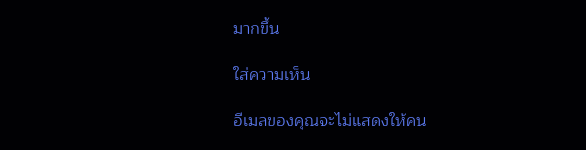มากขึ้น

ใส่ความเห็น

อีเมลของคุณจะไม่แสดงให้คน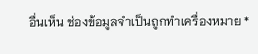อื่นเห็น ช่องข้อมูลจำเป็นถูกทำเครื่องหมาย *